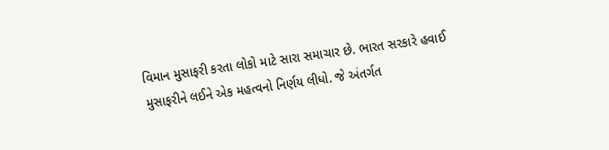વિમાન મુસાફરી કરતા લોકો માટે સારા સમાચાર છે. ભારત સરકારે હવાઈ મુસાફરીને લઈને એક મહત્વનો નિર્ણય લીધો. જે અંતર્ગત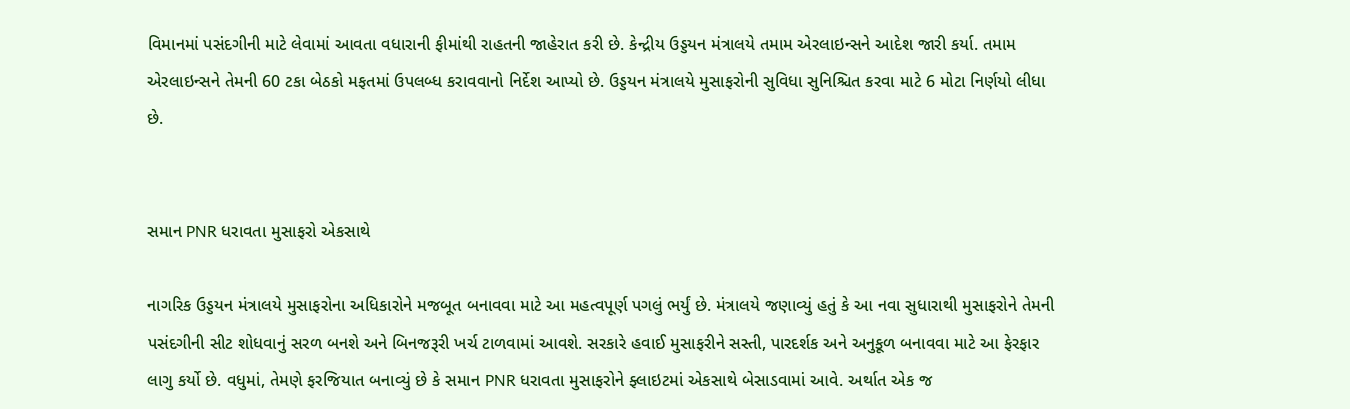વિમાનમાં પસંદગીની માટે લેવામાં આવતા વધારાની ફીમાંથી રાહતની જાહેરાત કરી છે. કેન્દ્રીય ઉડ્ડયન મંત્રાલયે તમામ એરલાઇન્સને આદેશ જારી કર્યા. તમામ એરલાઇન્સને તેમની 60 ટકા બેઠકો મફતમાં ઉપલબ્ધ કરાવવાનો નિર્દેશ આપ્યો છે. ઉડ્ડયન મંત્રાલયે મુસાફરોની સુવિધા સુનિશ્ચિત કરવા માટે 6 મોટા નિર્ણયો લીધા છે.


સમાન PNR ધરાવતા મુસાફરો એકસાથે

નાગરિક ઉડ્ડયન મંત્રાલયે મુસાફરોના અધિકારોને મજબૂત બનાવવા માટે આ મહત્વપૂર્ણ પગલું ભર્યું છે. મંત્રાલયે જણાવ્યું હતું કે આ નવા સુધારાથી મુસાફરોને તેમની પસંદગીની સીટ શોધવાનું સરળ બનશે અને બિનજરૂરી ખર્ચ ટાળવામાં આવશે. સરકારે હવાઈ મુસાફરીને સસ્તી, પારદર્શક અને અનુકૂળ બનાવવા માટે આ ફેરફાર લાગુ કર્યો છે. વધુમાં, તેમણે ફરજિયાત બનાવ્યું છે કે સમાન PNR ધરાવતા મુસાફરોને ફ્લાઇટમાં એકસાથે બેસાડવામાં આવે. અર્થાત એક જ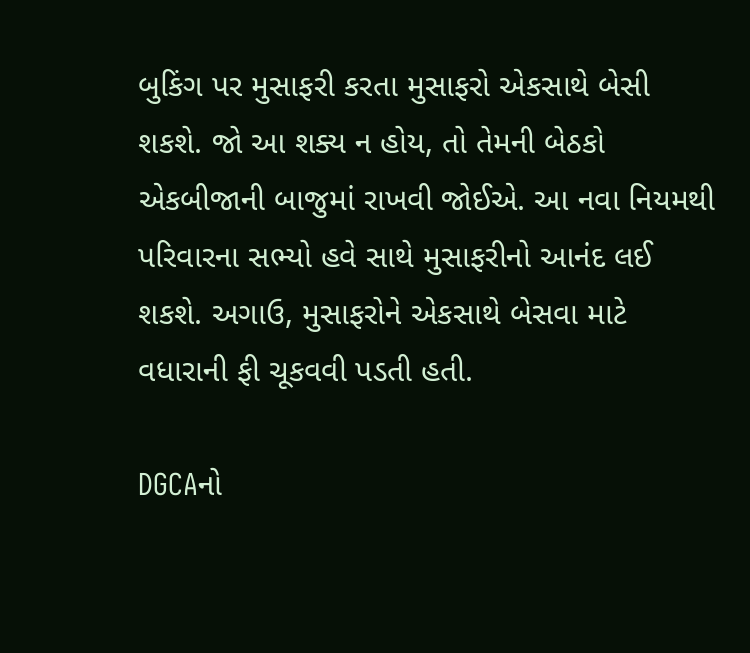બુકિંગ પર મુસાફરી કરતા મુસાફરો એકસાથે બેસી શકશે. જો આ શક્ય ન હોય, તો તેમની બેઠકો એકબીજાની બાજુમાં રાખવી જોઈએ. આ નવા નિયમથી પરિવારના સભ્યો હવે સાથે મુસાફરીનો આનંદ લઈ શકશે. અગાઉ, મુસાફરોને એકસાથે બેસવા માટે વધારાની ફી ચૂકવવી પડતી હતી.

DGCAનો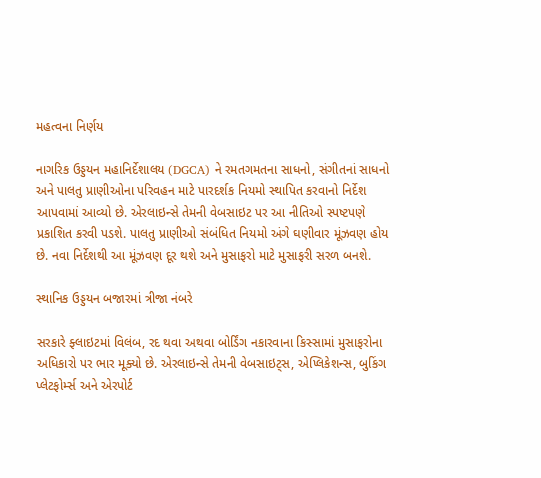મહત્વના નિર્ણય

નાગરિક ઉડ્ડયન મહાનિર્દેશાલય (DGCA) ને રમતગમતના સાધનો, સંગીતનાં સાધનો અને પાલતુ પ્રાણીઓના પરિવહન માટે પારદર્શક નિયમો સ્થાપિત કરવાનો નિર્દેશ આપવામાં આવ્યો છે. એરલાઇન્સે તેમની વેબસાઇટ પર આ નીતિઓ સ્પષ્ટપણે પ્રકાશિત કરવી પડશે. પાલતુ પ્રાણીઓ સંબંધિત નિયમો અંગે ઘણીવાર મૂંઝવણ હોય છે. નવા નિર્દેશથી આ મૂંઝવણ દૂર થશે અને મુસાફરો માટે મુસાફરી સરળ બનશે.

સ્થાનિક ઉડ્ડયન બજારમાં ત્રીજા નંબરે

સરકારે ફ્લાઇટમાં વિલંબ, રદ થવા અથવા બોર્ડિંગ નકારવાના કિસ્સામાં મુસાફરોના અધિકારો પર ભાર મૂક્યો છે. એરલાઇન્સે તેમની વેબસાઇટ્સ, એપ્લિકેશન્સ, બુકિંગ પ્લેટફોર્મ્સ અને એરપોર્ટ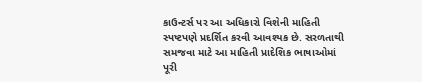કાઉન્ટર્સ પર આ અધિકારો વિશેની માહિતી સ્પષ્ટપણે પ્રદર્શિત કરવી આવશ્યક છે. સરળતાથી સમજવા માટે આ માહિતી પ્રાદેશિક ભાષાઓમાં પૂરી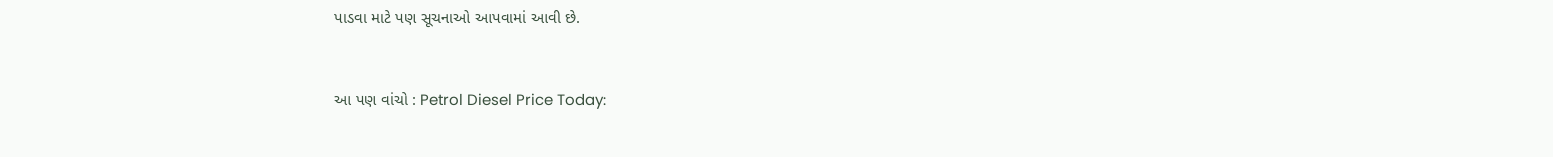પાડવા માટે પણ સૂચનાઓ આપવામાં આવી છે.


આ પણ વાંચો : Petrol Diesel Price Today: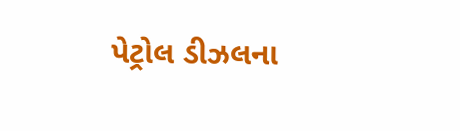પેટ્રોલ ડીઝલના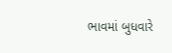ભાવમાં બુધવારે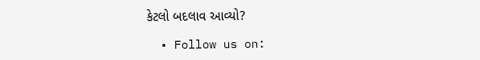કેટલો બદલાવ આવ્યો?

  • Follow us on: